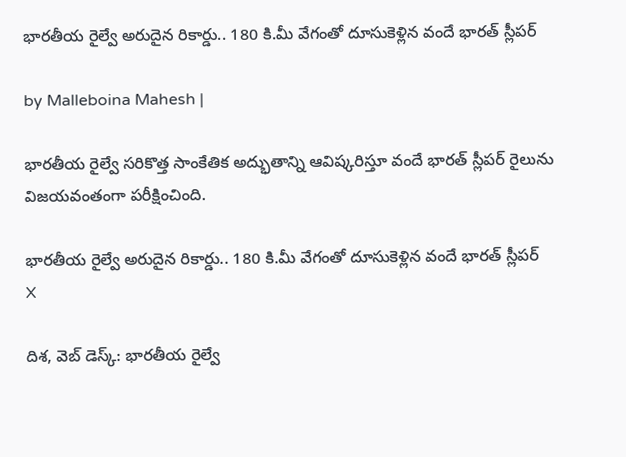భారతీయ రైల్వే అరుదైన రికార్డు.. 180 కి.మీ వేగంతో దూసుకెళ్లిన వందే భారత్ స్లీపర్

by Malleboina Mahesh |

భారతీయ రైల్వే సరికొత్త సాంకేతిక అద్భుతాన్ని ఆవిష్కరిస్తూ వందే భారత్ స్లీపర్ రైలును విజయవంతంగా పరీక్షించింది.

భారతీయ రైల్వే అరుదైన రికార్డు.. 180 కి.మీ వేగంతో దూసుకెళ్లిన వందే భారత్ స్లీపర్
X

దిశ, వెబ్ డెస్క్: భారతీయ రైల్వే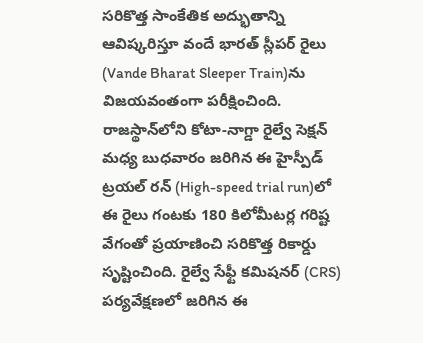సరికొత్త సాంకేతిక అద్భుతాన్ని ఆవిష్కరిస్తూ వందే భారత్ స్లీపర్ రైలు (Vande Bharat Sleeper Train)ను విజయవంతంగా పరీక్షించింది. రాజస్థాన్‌లోని కోటా-నాగ్డా రైల్వే సెక్షన్ మధ్య బుధవారం జరిగిన ఈ హైస్పీడ్ ట్రయల్ రన్‌ (High-speed trial run)లో ఈ రైలు గంటకు 180 కిలోమీటర్ల గరిష్ట వేగంతో ప్రయాణించి సరికొత్త రికార్డు సృష్టించింది. రైల్వే సేఫ్టీ కమిషనర్ (CRS) పర్యవేక్షణలో జరిగిన ఈ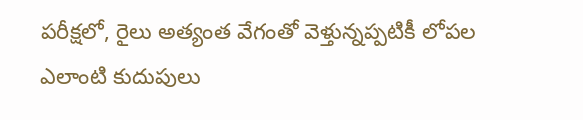పరీక్షలో, రైలు అత్యంత వేగంతో వెళ్తున్నప్పటికీ లోపల ఎలాంటి కుదుపులు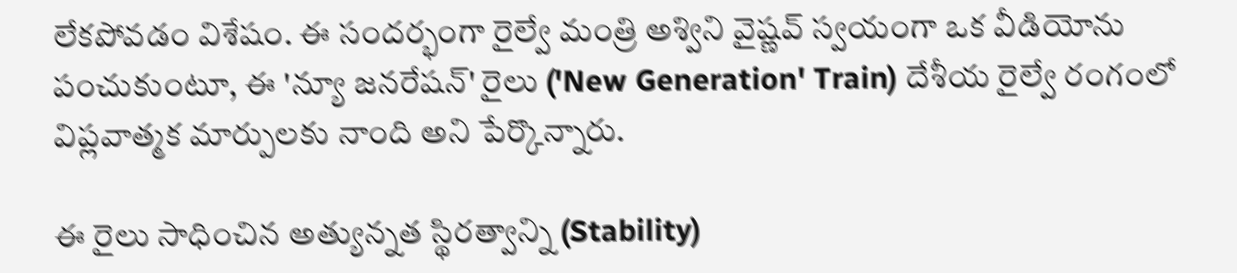లేకపోవడం విశేషం. ఈ సందర్భంగా రైల్వే మంత్రి అశ్విని వైష్ణవ్ స్వయంగా ఒక వీడియోను పంచుకుంటూ, ఈ 'న్యూ జనరేషన్' రైలు ('New Generation' Train) దేశీయ రైల్వే రంగంలో విప్లవాత్మక మార్పులకు నాంది అని పేర్కొన్నారు.

ఈ రైలు సాధించిన అత్యున్నత స్థిరత్వాన్ని (Stability)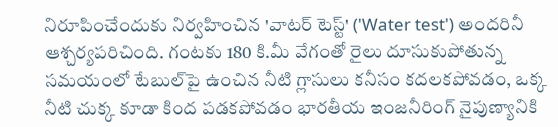నిరూపించేందుకు నిర్వహించిన 'వాటర్ టెస్ట్' ('Water test') అందరినీ ఆశ్చర్యపరిచింది. గంటకు 180 కి.మీ వేగంతో రైలు దూసుకుపోతున్న సమయంలో టేబుల్‌పై ఉంచిన నీటి గ్లాసులు కనీసం కదలకపోవడం, ఒక్క నీటి చుక్క కూడా కింద పడకపోవడం భారతీయ ఇంజనీరింగ్ నైపుణ్యానికి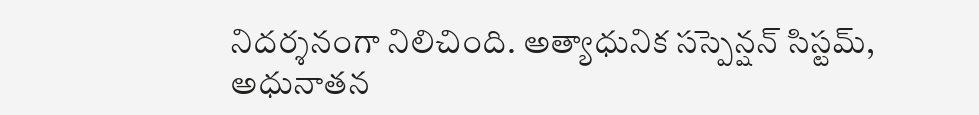నిదర్శనంగా నిలిచింది. అత్యాధునిక సస్పెన్షన్ సిస్టమ్, అధునాతన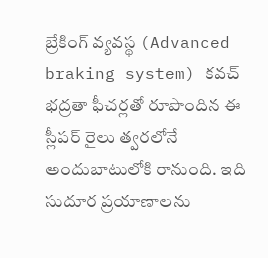బ్రేకింగ్ వ్యవస్థ (Advanced braking system) కవచ్ భద్రతా ఫీచర్లతో రూపొందిన ఈ స్లీపర్ రైలు త్వరలోనే అందుబాటులోకి రానుంది. ఇది సుదూర ప్రయాణాలను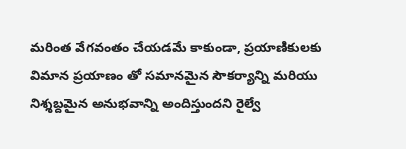మరింత వేగవంతం చేయడమే కాకుండా, ప్రయాణికులకు విమాన ప్రయాణం తో సమానమైన సౌకర్యాన్ని మరియు నిశ్శబ్దమైన అనుభవాన్ని అందిస్తుందని రైల్వే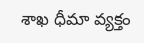శాఖ ధీమా వ్యక్తం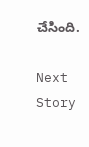చేసింది.

Next Story